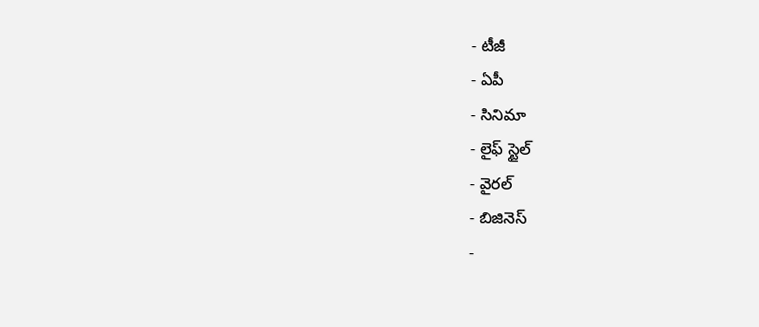- టీజీ
- ఏపీ
- సినిమా
- లైఫ్ స్టైల్
- వైరల్
- బిజినెస్
-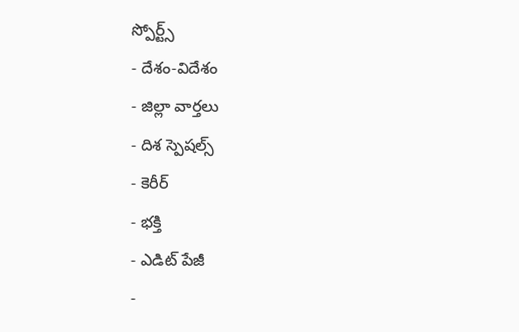స్పోర్ట్స్
- దేశం-విదేశం
- జిల్లా వార్తలు
- దిశ స్పెషల్స్
- కెరీర్
- భక్తి
- ఎడిట్ పేజీ
-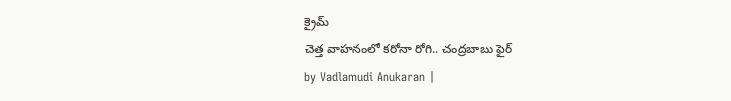క్రైమ్
చెత్త వాహనంలో కరోనా రోగి.. చంద్రబాబు ఫైర్
by Vadlamudi Anukaran |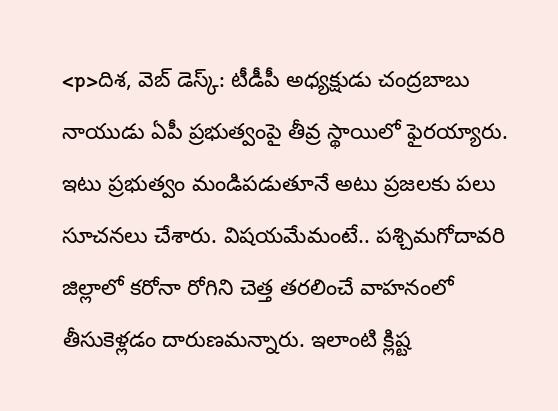<p>దిశ, వెబ్ డెస్క్: టీడీపీ అధ్యక్షుడు చంద్రబాబు నాయుడు ఏపీ ప్రభుత్వంపై తీవ్ర స్థాయిలో ఫైరయ్యారు. ఇటు ప్రభుత్వం మండిపడుతూనే అటు ప్రజలకు పలు సూచనలు చేశారు. విషయమేమంటే.. పశ్చిమగోదావరి జిల్లాలో కరోనా రోగిని చెత్త తరలించే వాహనంలో తీసుకెళ్లడం దారుణమన్నారు. ఇలాంటి క్లిష్ట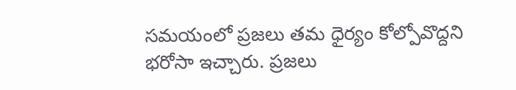సమయంలో ప్రజలు తమ ధైర్యం కోల్పోవొద్దని భరోసా ఇచ్చారు. ప్రజలు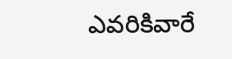ఎవరికివారే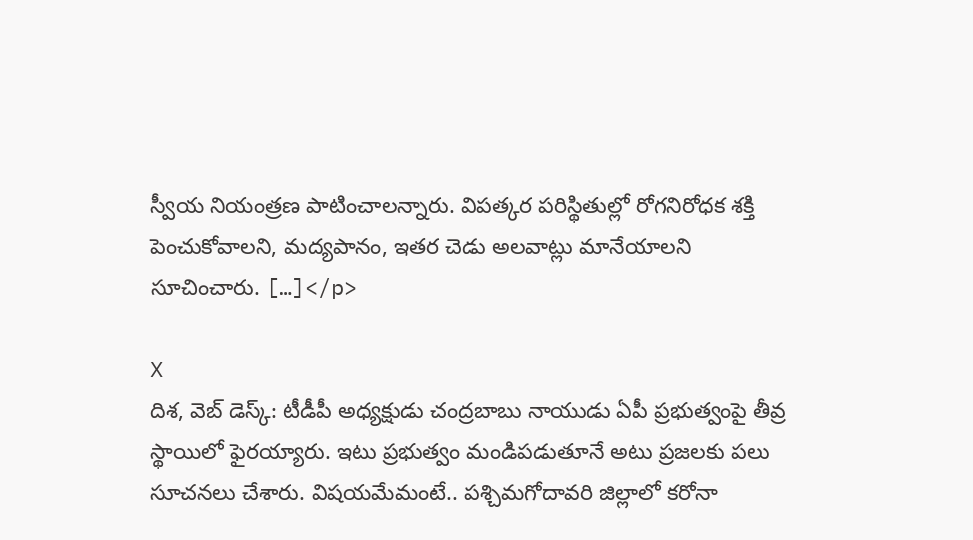స్వీయ నియంత్రణ పాటించాలన్నారు. విపత్కర పరిస్థితుల్లో రోగనిరోధక శక్తి పెంచుకోవాలని, మద్యపానం, ఇతర చెడు అలవాట్లు మానేయాలని సూచించారు. […]</p>

X
దిశ, వెబ్ డెస్క్: టీడీపీ అధ్యక్షుడు చంద్రబాబు నాయుడు ఏపీ ప్రభుత్వంపై తీవ్ర స్థాయిలో ఫైరయ్యారు. ఇటు ప్రభుత్వం మండిపడుతూనే అటు ప్రజలకు పలు సూచనలు చేశారు. విషయమేమంటే.. పశ్చిమగోదావరి జిల్లాలో కరోనా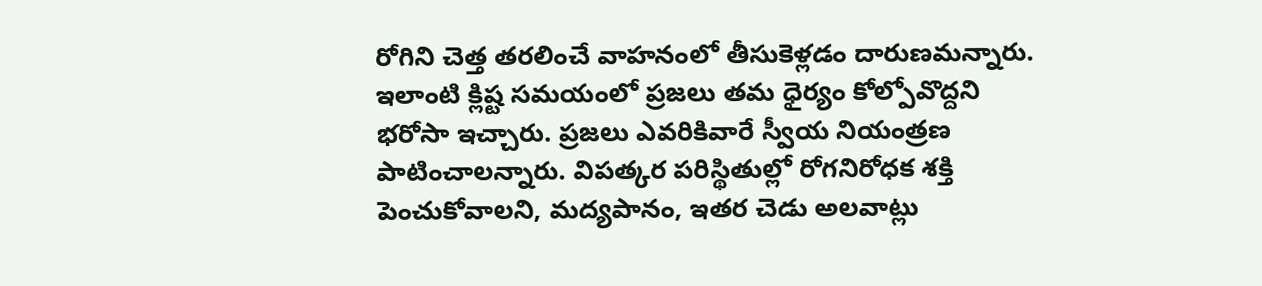రోగిని చెత్త తరలించే వాహనంలో తీసుకెళ్లడం దారుణమన్నారు.
ఇలాంటి క్లిష్ట సమయంలో ప్రజలు తమ ధైర్యం కోల్పోవొద్దని భరోసా ఇచ్చారు. ప్రజలు ఎవరికివారే స్వీయ నియంత్రణ పాటించాలన్నారు. విపత్కర పరిస్థితుల్లో రోగనిరోధక శక్తి పెంచుకోవాలని, మద్యపానం, ఇతర చెడు అలవాట్లు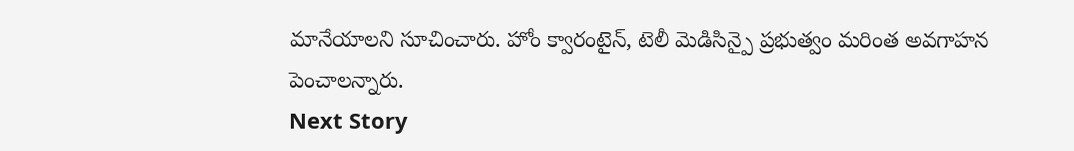మానేయాలని సూచించారు. హోం క్వారంటైన్, టెలీ మెడిసిన్పై ప్రభుత్వం మరింత అవగాహన పెంచాలన్నారు.
Next Story